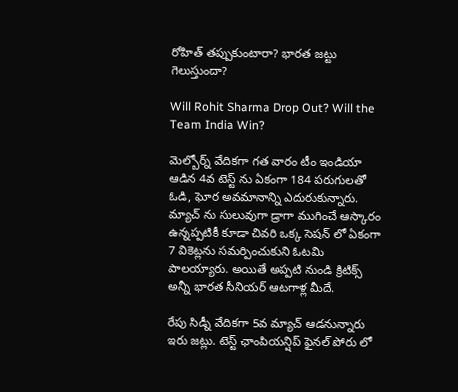రోహిత్ తప్పుకుంటారా? భారత జట్టు గెలుస్తుందా?

Will Rohit Sharma Drop Out? Will the Team India Win?

మెల్బోర్న్ వేదికగా గత వారం టీం ఇండియా ఆడిన 4వ టెస్ట్ ను ఏకంగా 184 పరుగులతో ఓడి, ఘోర అవమానాన్ని ఎదురుకున్నారు. మ్యాచ్ ను సులువుగా డ్రాగా ముగించే ఆస్కారం ఉన్నప్పటికీ కూడా చివరి ఒక్క సెషన్ లో ఏకంగా 7 వికెట్లను సమర్పించుకుని ఓటమి పాలయ్యారు. అయితే అప్పటి నుండి క్రిటిక్స్ అన్నీ భారత సీనియర్ ఆటగాళ్ల మీదే.

రేపు సిడ్నీ వేదికగా 5వ మ్యాచ్ ఆడనున్నారు ఇరు జట్లు. టెస్ట్ ఛాంపియన్షిప్ ఫైనల్ పోరు లో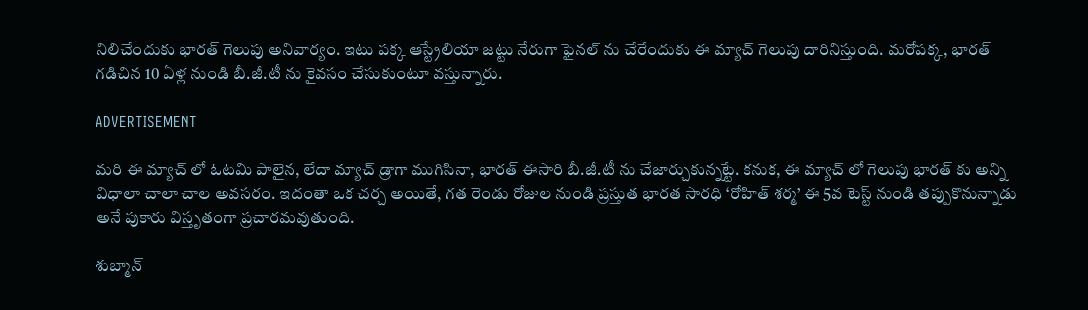నిలిచేందుకు భారత్ గెలుపు అనివార్యం. ఇటు పక్క ఆస్ట్రేలియా జట్టు నేరుగా ఫైనల్ ను చేరేందుకు ఈ మ్యాచ్ గెలుపు దారినిస్తుంది. మరోపక్క, భారత్ గడిచిన 10 ఏళ్ల నుండి బీ.జీ.టీ ను కైవసం చేసుకుంటూ వస్తున్నారు.

ADVERTISEMENT

మరి ఈ మ్యాచ్ లో ఓటమి పాలైన, లేదా మ్యాచ్ డ్రాగా ముగిసినా, భారత్ ఈసారి బీ.జీ.టీ ను చేజార్చుకున్నట్టే. కనుక, ఈ మ్యాచ్ లో గెలుపు భారత్ కు అన్ని విధాలా చాలా చాల అవసరం. ఇదంతా ఒక చర్చ అయితే, గత రెండు రోజుల నుండి ప్రస్తుత భారత సారధి ‘రోహిత్ శర్మ’ ఈ 5వ టెస్ట్ నుండి తప్పుకొనున్నాడు అనే పుకారు విస్తృతంగా ప్రచారమవుతుంది.

శుబ్మాన్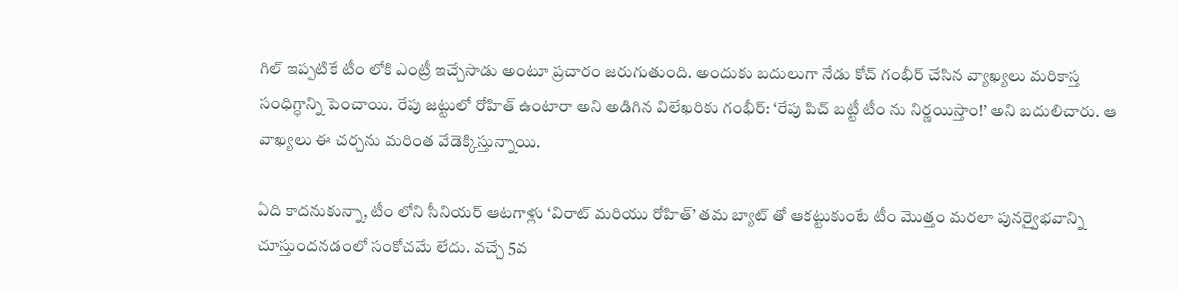గిల్ ఇప్పటికే టీం లోకి ఎంట్రీ ఇచ్చేసాడు అంటూ ప్రచారం జరుగుతుంది. అందుకు బదులుగా నేడు కోచ్ గంభీర్ చేసిన వ్యాఖ్యలు మరికాస్త సంధిగ్ధాన్ని పెంచాయి. రేపు జట్టులో రోహిత్ ఉంటారా అని అడిగిన విలేఖరికు గంభీర్: ‘రేపు పిచ్ బట్టీ టీం ను నిర్ణయిస్తాం!’ అని బదులిచారు. ఆ వాఖ్యలు ఈ చర్చను మరింత వేడెక్కిస్తున్నాయి.

ఏది కాదనుకున్నా, టీం లోని సీనియర్ ఆటగాళ్లు ‘విరాట్ మరియు రోహిత్’ తమ బ్యాట్ తో ఆకట్టుకుంటే టీం మొత్తం మరలా పునర్వైభవాన్ని చూస్తుందనడంలో సంకోచమే లేదు. వచ్చే 5వ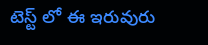టెస్ట్ లో ఈ ఇరువురు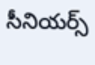సీనియర్స్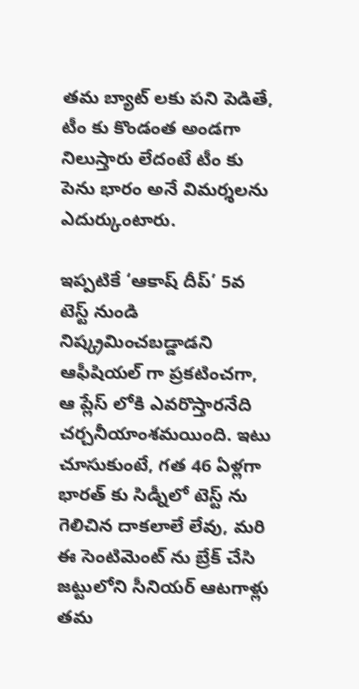తమ బ్యాట్ లకు పని పెడితే, టీం కు కొండంత అండగా నిలుస్తారు లేదంటే టీం కు పెను భారం అనే విమర్శలను ఎదుర్కుంటారు.

ఇప్పటికే ‘ఆకాష్ దీప్’ 5వ టెస్ట్ నుండి నిష్క్రమించబడ్డాడని ఆఫీషియల్ గా ప్రకటించగా, ఆ ప్లేస్ లోకి ఎవరొస్తారనేది చర్చనీయాంశమయింది. ఇటు చూసుకుంటే, గత 46 ఏళ్లగా భారత్ కు సిడ్నీలో టెస్ట్ ను గెలిచిన దాకలాలే లేవు, మరి ఈ సెంటిమెంట్ ను బ్రేక్ చేసి జట్టులోని సీనియర్ ఆటగాళ్లు తమ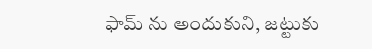ఫామ్ ను అందుకుని, జట్టుకు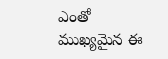ఎంతో ముఖ్యమైన ఈ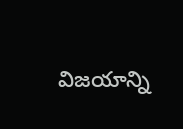విజయాన్ని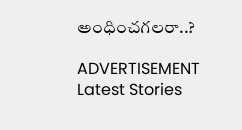అంధించగలరా..?

ADVERTISEMENT
Latest Stories